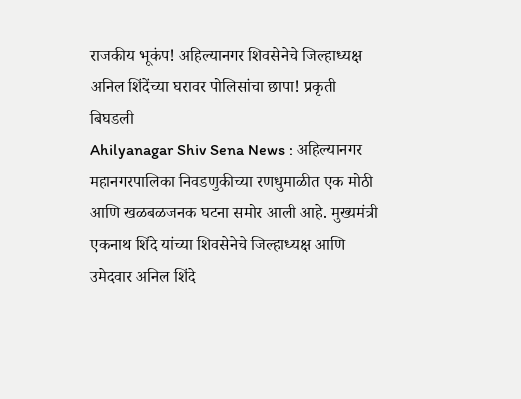राजकीय भूकंप! अहिल्यानगर शिवसेनेचे जिल्हाध्यक्ष अनिल शिंदेंच्या घरावर पोलिसांचा छापा! प्रकृती बिघडली
Ahilyanagar Shiv Sena News : अहिल्यानगर महानगरपालिका निवडणुकीच्या रणधुमाळीत एक मोठी आणि खळबळजनक घटना समोर आली आहे. मुख्यमंत्री एकनाथ शिंदे यांच्या शिवसेनेचे जिल्हाध्यक्ष आणि उमेदवार अनिल शिंदे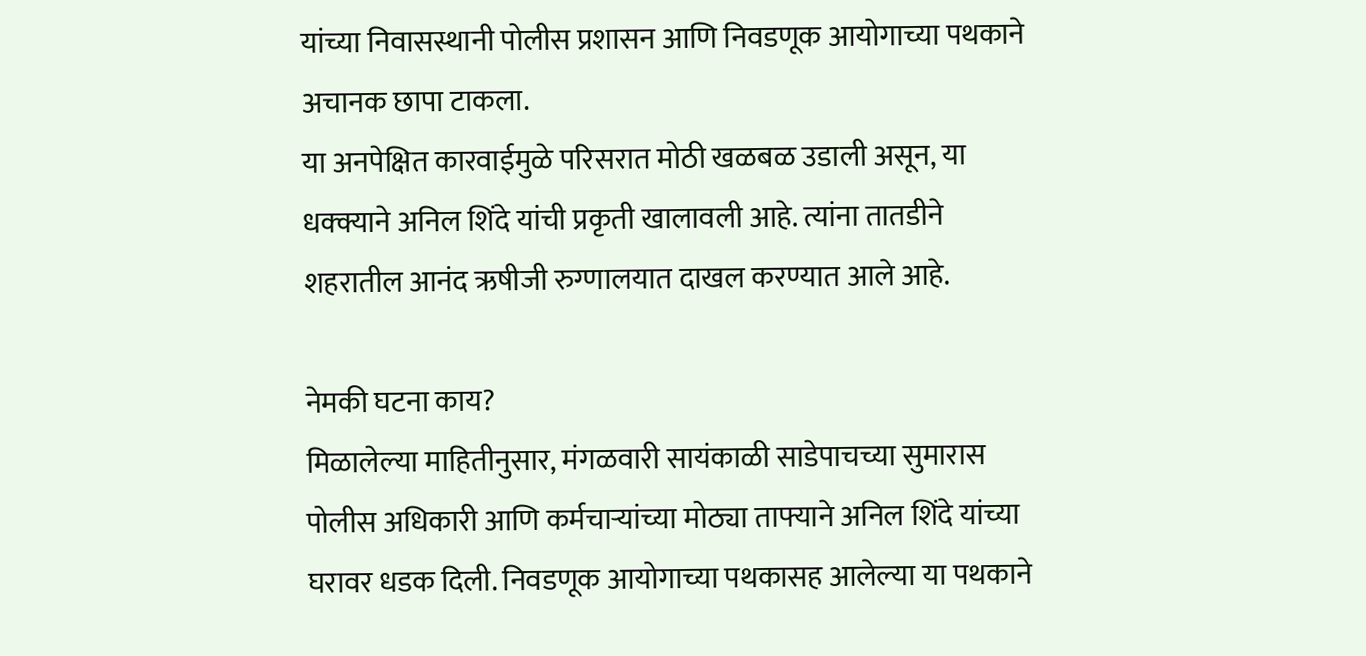यांच्या निवासस्थानी पोलीस प्रशासन आणि निवडणूक आयोगाच्या पथकाने अचानक छापा टाकला.
या अनपेक्षित कारवाईमुळे परिसरात मोठी खळबळ उडाली असून, या धक्क्याने अनिल शिंदे यांची प्रकृती खालावली आहे. त्यांना तातडीने शहरातील आनंद ऋषीजी रुग्णालयात दाखल करण्यात आले आहे.

नेमकी घटना काय?
मिळालेल्या माहितीनुसार, मंगळवारी सायंकाळी साडेपाचच्या सुमारास पोलीस अधिकारी आणि कर्मचाऱ्यांच्या मोठ्या ताफ्याने अनिल शिंदे यांच्या घरावर धडक दिली. निवडणूक आयोगाच्या पथकासह आलेल्या या पथकाने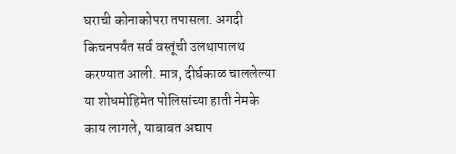घराची कोनाकोपरा तपासला. अगदी किचनपर्यंत सर्व वस्तूंची उलथापालथ करण्यात आली. मात्र, दीर्घकाळ चाललेल्या या शोधमोहिमेत पोलिसांच्या हाती नेमके काय लागले, याबाबत अद्याप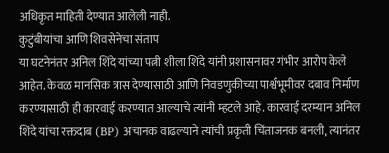अधिकृत माहिती देण्यात आलेली नाही.
कुटुंबीयांचा आणि शिवसेनेचा संताप
या घटनेनंतर अनिल शिंदे यांच्या पत्नी शीला शिंदे यांनी प्रशासनावर गंभीर आरोप केले आहेत. केवळ मानसिक त्रास देण्यासाठी आणि निवडणुकीच्या पार्श्वभूमीवर दबाव निर्माण करण्यासाठी ही कारवाई करण्यात आल्याचे त्यांनी म्हटले आहे. कारवाई दरम्यान अनिल शिंदे यांचा रक्तदाब (BP) अचानक वाढल्याने त्यांची प्रकृती चिंताजनक बनली, त्यानंतर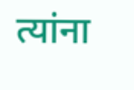त्यांना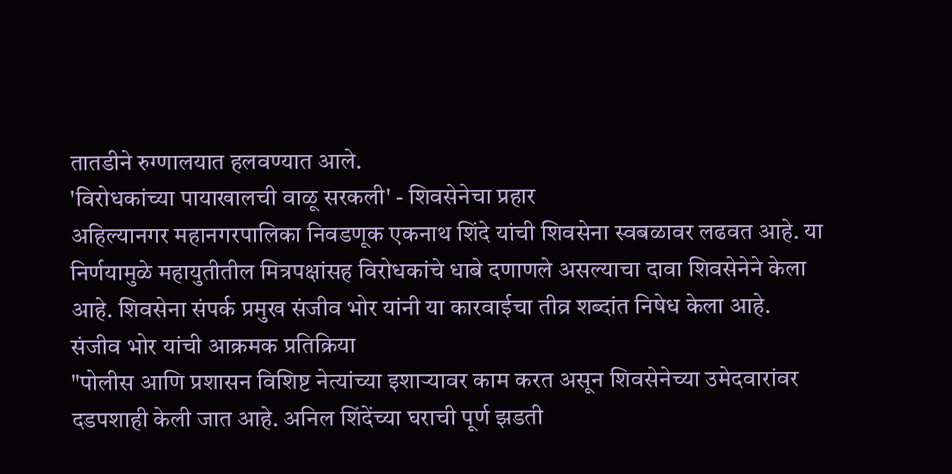तातडीने रुग्णालयात हलवण्यात आले.
'विरोधकांच्या पायाखालची वाळू सरकली' - शिवसेनेचा प्रहार
अहिल्यानगर महानगरपालिका निवडणूक एकनाथ शिंदे यांची शिवसेना स्वबळावर लढवत आहे. या निर्णयामुळे महायुतीतील मित्रपक्षांसह विरोधकांचे धाबे दणाणले असल्याचा दावा शिवसेनेने केला आहे. शिवसेना संपर्क प्रमुख संजीव भोर यांनी या कारवाईचा तीव्र शब्दांत निषेध केला आहे.
संजीव भोर यांची आक्रमक प्रतिक्रिया
"पोलीस आणि प्रशासन विशिष्ट नेत्यांच्या इशाऱ्यावर काम करत असून शिवसेनेच्या उमेदवारांवर दडपशाही केली जात आहे. अनिल शिंदेंच्या घराची पूर्ण झडती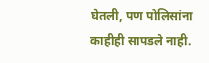घेतली, पण पोलिसांना काहीही सापडले नाही.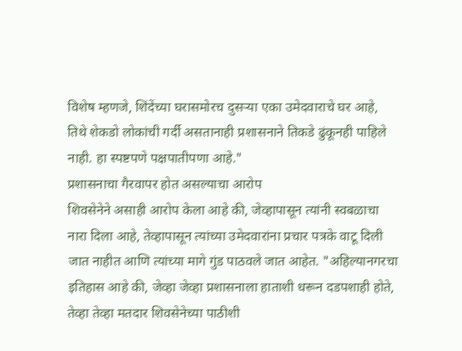विशेष म्हणजे, शिंदेंच्या घरासमोरच दुसऱ्या एका उमेदवाराचे घर आहे, तिथे शेकडो लोकांची गर्दी असतानाही प्रशासनाने तिकडे ढुंकूनही पाहिले नाही. हा स्पष्टपणे पक्षपातीपणा आहे."
प्रशासनाचा गैरवापर होत असल्याचा आरोप
शिवसेनेने असाही आरोप केला आहे की, जेव्हापासून त्यांनी स्वबळाचा नारा दिला आहे, तेव्हापासून त्यांच्या उमेदवारांना प्रचार पत्रके वाटू दिली जात नाहीत आणि त्यांच्या मागे गुंड पाठवले जात आहेत. "अहिल्यानगरचा इतिहास आहे की, जेव्हा जेव्हा प्रशासनाला हाताशी धरून दडपशाही होते, तेव्हा तेव्हा मतदार शिवसेनेच्या पाठीशी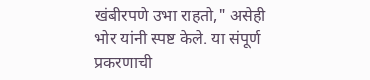खंबीरपणे उभा राहतो," असेही भोर यांनी स्पष्ट केले. या संपूर्ण प्रकरणाची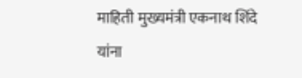माहिती मुख्यमंत्री एकनाथ शिंदे यांना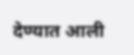देण्यात आली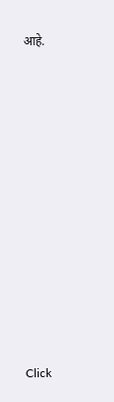आहे.












Click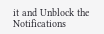it and Unblock the Notifications